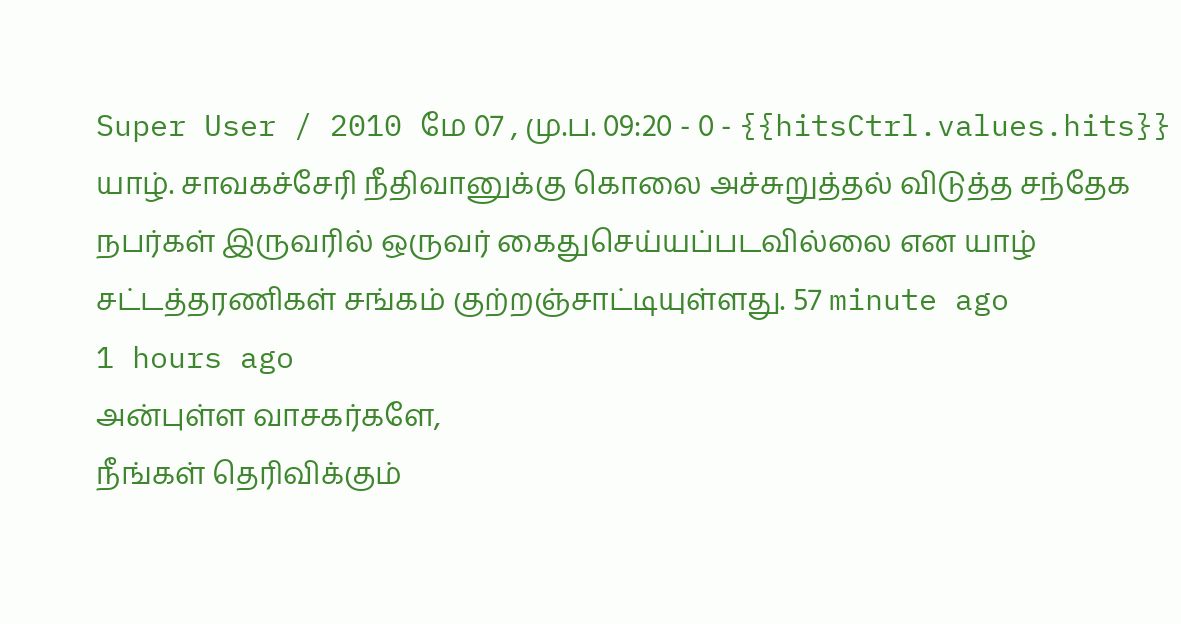Super User / 2010 மே 07 , மு.ப. 09:20 - 0 - {{hitsCtrl.values.hits}}
யாழ். சாவகச்சேரி நீதிவானுக்கு கொலை அச்சுறுத்தல் விடுத்த சந்தேக நபர்கள் இருவரில் ஒருவர் கைதுசெய்யப்படவில்லை என யாழ் சட்டத்தரணிகள் சங்கம் குற்றஞ்சாட்டியுள்ளது. 57 minute ago
1 hours ago
அன்புள்ள வாசகர்களே,
நீங்கள் தெரிவிக்கும்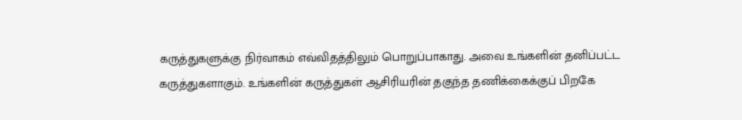கருத்துகளுக்கு நிர்வாகம் எவ்விதத்திலும் பொறுப்பாகாது. அவை உங்களின் தனிப்பட்ட கருத்துகளாகும். உங்களின் கருத்துகள் ஆசிரியரின் தகுந்த தணிக்கைக்குப் பிறகே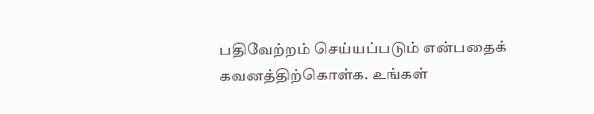பதிவேற்றம் செய்யப்படும் என்பதைக் கவனத்திற்கொள்க. உங்கள்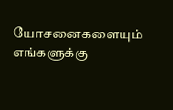யோசனைகளையும் எங்களுக்கு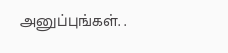அனுப்புங்கள். .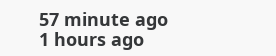57 minute ago
1 hours ago